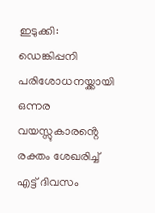ഇടുക്കി: ഡെങ്കിപ്പനി പരിശോധനയ്ക്കായി ഒന്നര വയസ്സുകാരൻ്റെ രക്തം ശേഖരിച്ച് എട്ട് ദിവസം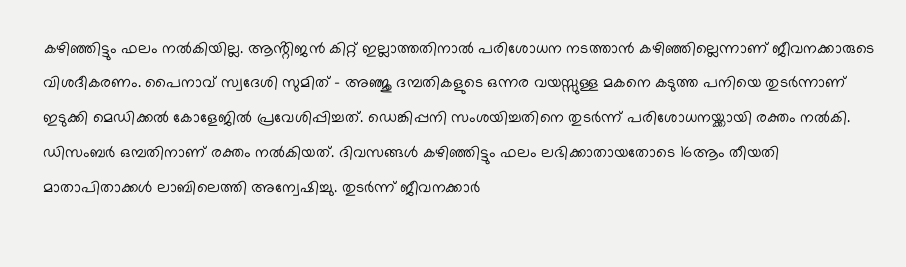കഴിഞ്ഞിട്ടും ഫലം നൽകിയില്ല. ആൻ്റിജൻ കിറ്റ് ഇല്ലാത്തതിനാൽ പരിശോധന നടത്താൻ കഴിഞ്ഞില്ലെന്നാണ് ജീവനക്കാരുടെ വിശദീകരണം. പൈനാവ് സ്വദേശി സുമിത് – അഞ്ജു ദമ്പതികളുടെ ഒന്നര വയസ്സുള്ള മകനെ കടുത്ത പനിയെ തുടർന്നാണ് ഇടുക്കി മെഡിക്കൽ കോളേജിൽ പ്രവേശിപ്പിച്ചത്. ഡെങ്കിപ്പനി സംശയിച്ചതിനെ തുടർന്ന് പരിശോധനയ്ക്കായി രക്തം നൽകി. ഡിസംബർ ഒമ്പതിനാണ് രക്തം നൽകിയത്. ദിവസങ്ങൾ കഴിഞ്ഞിട്ടും ഫലം ലഭിക്കാതായതോടെ 16ആം തീയതി മാതാപിതാക്കൾ ലാബിലെത്തി അന്വേഷിച്ചു. തുടർന്ന് ജീവനക്കാർ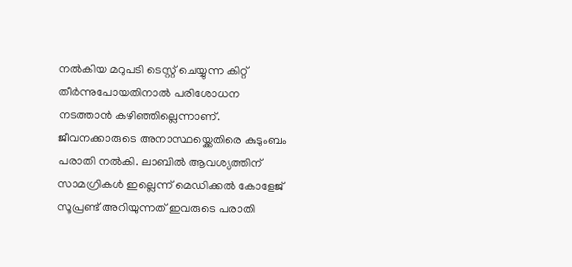നൽകിയ മറുപടി ടെസ്റ്റ് ചെയ്യുന്ന കിറ്റ് തീർന്നുപോയതിനാൽ പരിശോധന നടത്താൻ കഴിഞ്ഞില്ലെന്നാണ്. ജീവനക്കാരുടെ അനാസ്ഥയ്ക്കെതിരെ കുടുംബം പരാതി നൽകി. ലാബിൽ ആവശ്യത്തിന് സാമഗ്രികൾ ഇല്ലെന്ന് മെഡിക്കൽ കോളേജ് സൂപ്രണ്ട് അറിയുന്നത് ഇവരുടെ പരാതി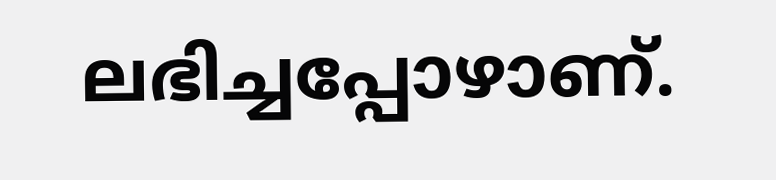ലഭിച്ചപ്പോഴാണ്.